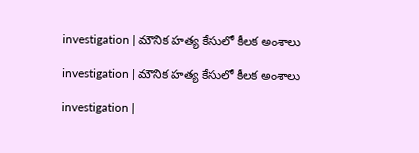investigation | మౌనిక హత్య కేసులో కీలక అంశాలు

investigation | మౌనిక హత్య కేసులో కీలక అంశాలు

investigation |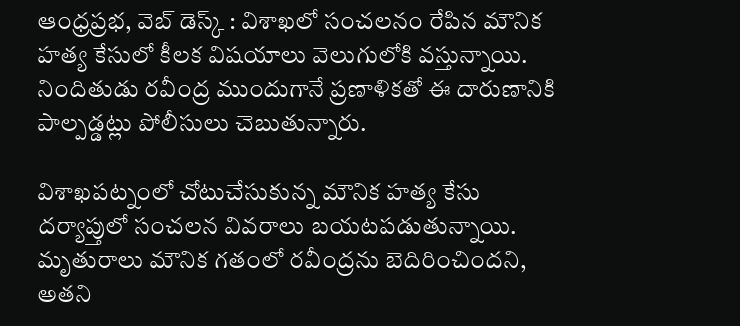ఆంధ్రప్రభ, వెబ్ డెస్క్ : విశాఖలో సంచలనం రేపిన మౌనిక హత్య కేసులో కీలక విషయాలు వెలుగులోకి వస్తున్నాయి. నిందితుడు రవీంద్ర ముందుగానే ప్రణాళికతో ఈ దారుణానికి పాల్పడ్డట్లు పోలీసులు చెబుతున్నారు.

విశాఖపట్నంలో చోటుచేసుకున్న మౌనిక హత్య కేసు దర్యాప్తులో సంచలన వివరాలు బయటపడుతున్నాయి. మృతురాలు మౌనిక గతంలో రవీంద్రను బెదిరించిందని, అతని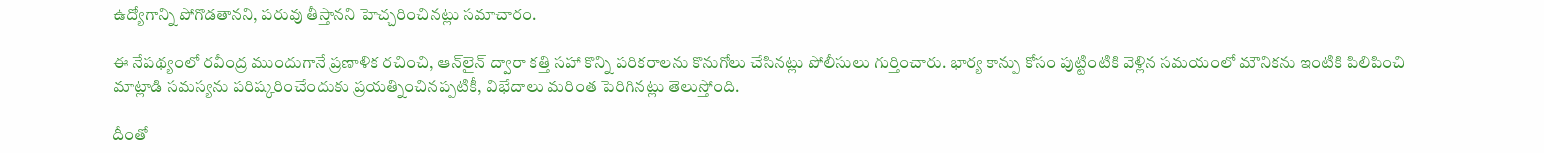ఉద్యోగాన్ని పోగొడతానని, పరువు తీస్తానని హెచ్చరించినట్లు సమాచారం.

ఈ నేపథ్యంలో రవీంద్ర ముందుగానే ప్రణాళిక రచించి, ఆన్‌లైన్ ద్వారా కత్తి సహా కొన్ని పరికరాలను కొనుగోలు చేసినట్లు పోలీసులు గుర్తించారు. భార్య కాన్పు కోసం పుట్టింటికి వెళ్లిన సమయంలో మౌనికను ఇంటికి పిలిపించి మాట్లాడి సమస్యను పరిష్కరించేందుకు ప్రయత్నించినప్పటికీ, విభేదాలు మరింత పెరిగినట్లు తెలుస్తోంది.

దీంతో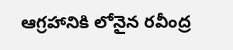ఆగ్రహానికి లోనైన రవీంద్ర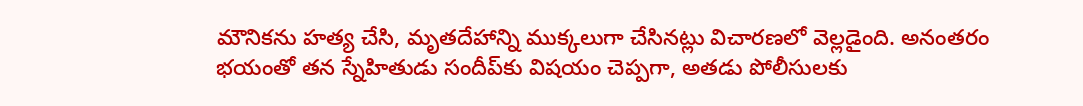మౌనికను హత్య చేసి, మృతదేహాన్ని ముక్కలుగా చేసినట్లు విచారణలో వెల్లడైంది. అనంతరం భయంతో తన స్నేహితుడు సందీప్‌కు విషయం చెప్పగా, అతడు పోలీసులకు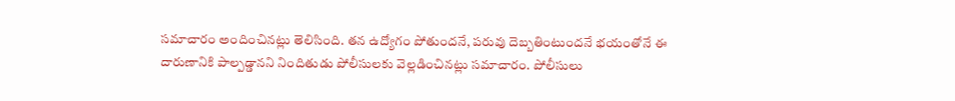సమాచారం అందించినట్లు తెలిసింది. తన ఉద్యోగం పోతుందనే, పరువు దెబ్బతింటుందనే భయంతోనే ఈ దారుణానికి పాల్పడ్డానని నిందితుడు పోలీసులకు వెల్లడించినట్లు సమాచారం. పోలీసులు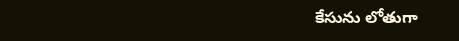కేసును లోతుగా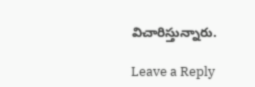విచారిస్తున్నారు.

Leave a Reply